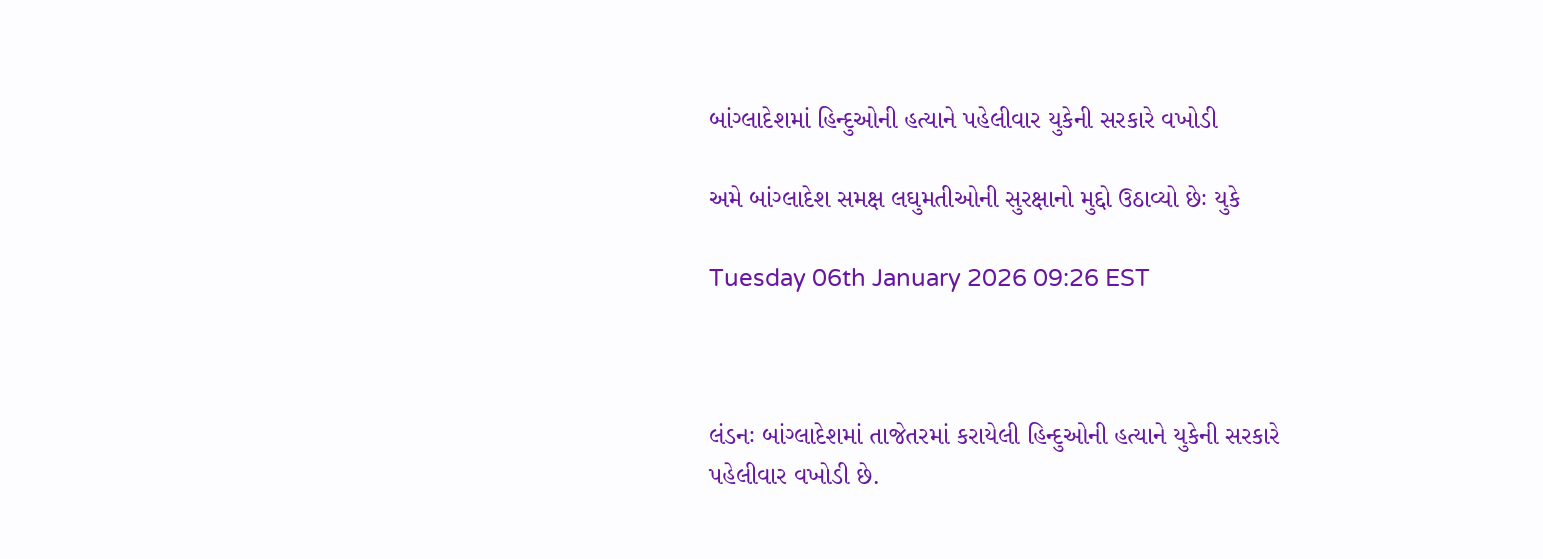બાંગ્લાદેશમાં હિન્દુઓની હત્યાને પહેલીવાર યુકેની સરકારે વખોડી

અમે બાંગ્લાદેશ સમક્ષ લઘુમતીઓની સુરક્ષાનો મુદ્દો ઉઠાવ્યો છેઃ યુકે

Tuesday 06th January 2026 09:26 EST



લંડનઃ બાંગ્લાદેશમાં તાજેતરમાં કરાયેલી હિન્દુઓની હત્યાને યુકેની સરકારે પહેલીવાર વખોડી છે.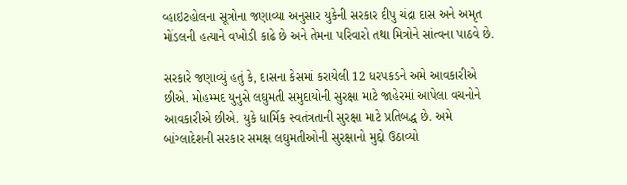વ્હાઇટહોલના સૂત્રોના જણાવ્યા અનુસાર યુકેની સરકાર દીપુ ચંદ્રા દાસ અને અમૃત મોંડલની હત્યાને વખોડી કાઢે છે અને તેમના પરિવારો તથા મિત્રોને સાંત્વના પાઠવે છે.

સરકારે જણાવ્યું હતું કે, દાસના કેસમાં કરાયેલી 12 ધરપકડને અમે આવકારીએ છીએ. મોહમ્મદ યુનુસે લઘુમતી સમુદાયોની સુરક્ષા માટે જાહેરમાં આપેલા વચનોને આવકારીએ છીએ. યુકે ધાર્મિક સ્વતંત્રતાની સુરક્ષા માટે પ્રતિબદ્ધ છે. અમે બાંગ્લાદેશની સરકાર સમક્ષ લઘુમતીઓની સુરક્ષાનો મુદ્દો ઉઠાવ્યો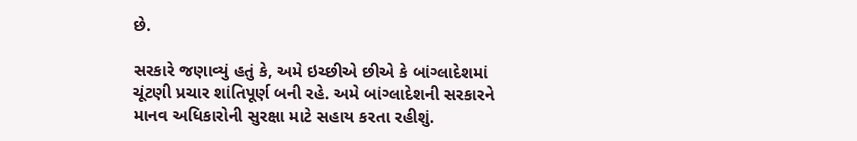છે.

સરકારે જણાવ્યું હતું કે, અમે ઇચ્છીએ છીએ કે બાંગ્લાદેશમાં ચૂંટણી પ્રચાર શાંતિપૂર્ણ બની રહે. અમે બાંગ્લાદેશની સરકારને માનવ અધિકારોની સુરક્ષા માટે સહાય કરતા રહીશું.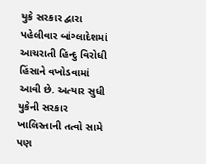યુકે સરકાર દ્વારા પહેલીવાર બાંગ્લાદેશમાં આચરાતી હિન્દુ વિરોધી હિંસાને વખોડવામાં આવી છે. અત્યાર સુધી યુકેની સરકાર ખાલિસ્તાની તત્વો સામે પણ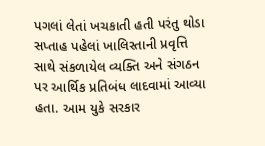પગલાં લેતાં ખચકાતી હતી પરંતુ થોડા સપ્તાહ પહેલાં ખાલિસ્તાની પ્રવૃત્તિ સાથે સંકળાયેલ વ્યક્તિ અને સંગઠન પર આર્થિક પ્રતિબંધ લાદવામાં આવ્યા હતા. આમ યુકે સરકાર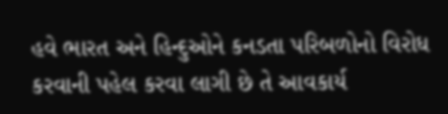હવે ભારત અને હિન્દુઓને કનડતા પરિબળોનો વિરોધ કરવાની પહેલ કરવા લાગી છે તે આવકાર્ય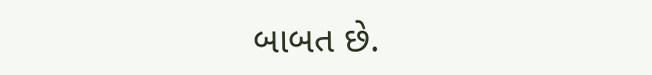બાબત છે.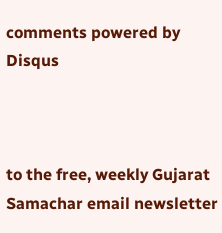comments powered by Disqus



to the free, weekly Gujarat Samachar email newsletter